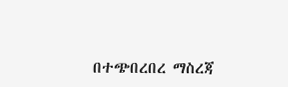በተጭበረበረ ማስረጃ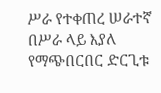ሥራ የተቀጠረ ሠራተኛ በሥራ ላይ እያለ የማጭበርበር ድርጊቱ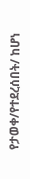የታወቀ/የተደረሰበት/ ከሆነ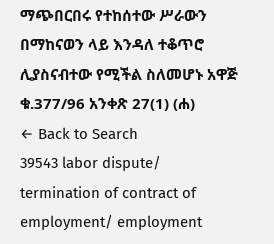ማጭበርበሩ የተከሰተው ሥራውን በማከናወን ላይ እንዳለ ተቆጥሮ ሊያስናብተው የሚችል ስለመሆኑ አዋጅ ቁ.377/96 አንቀጽ 27(1) (ሐ)
← Back to Search
39543 labor dispute/ termination of contract of employment/ employment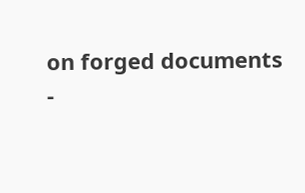on forged documents
-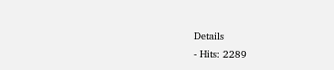Details
- Hits: 2289